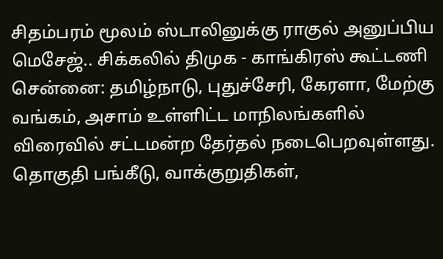சிதம்பரம் மூலம் ஸ்டாலினுக்கு ராகுல் அனுப்பிய மெசேஜ்.. சிக்கலில் திமுக - காங்கிரஸ் கூட்டணி
சென்னை: தமிழ்நாடு, புதுச்சேரி, கேரளா, மேற்கு வங்கம், அசாம் உள்ளிட்ட மாநிலங்களில் விரைவில் சட்டமன்ற தேர்தல் நடைபெறவுள்ளது. தொகுதி பங்கீடு, வாக்குறுதிகள்,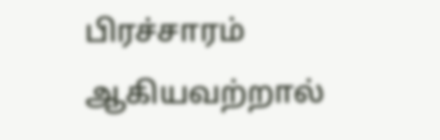பிரச்சாரம் ஆகியவற்றால்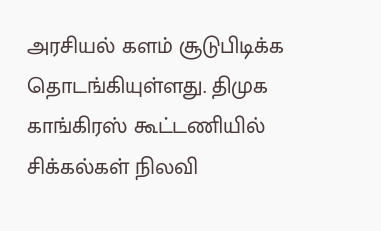அரசியல் களம் சூடுபிடிக்க தொடங்கியுள்ளது. திமுக காங்கிரஸ் கூட்டணியில் சிக்கல்கள் நிலவி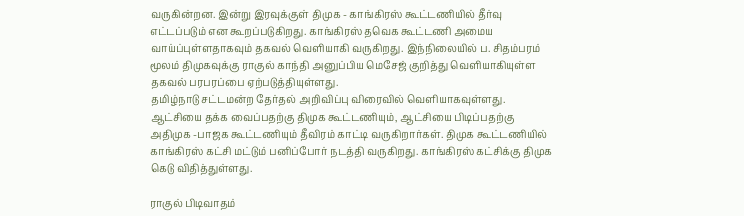வருகின்றன. இன்று இரவுக்குள் திமுக - காங்கிரஸ் கூட்டணியில் தீர்வு எட்டப்படும் என கூறப்படுகிறது. காங்கிரஸ் தவெக கூட்டணி அமைய வாய்ப்புள்ளதாகவும் தகவல் வெளியாகி வருகிறது. இந்நிலையில் ப. சிதம்பரம் மூலம் திமுகவுக்கு ராகுல் காந்தி அனுப்பிய மெசேஜ் குறித்து வெளியாகியுள்ள தகவல் பரபரப்பை ஏற்படுத்தியுள்ளது.
தமிழ்நாடு சட்டமன்ற தேர்தல் அறிவிப்பு விரைவில் வெளியாகவுள்ளது. ஆட்சியை தக்க வைப்பதற்கு திமுக கூட்டணியும், ஆட்சியை பிடிப்பதற்கு அதிமுக -பாஜக கூட்டணியும் தீவிரம் காட்டி வருகிறார்கள். திமுக கூட்டணியில் காங்கிரஸ் கட்சி மட்டும் பனிப்போர் நடத்தி வருகிறது. காங்கிரஸ் கட்சிக்கு திமுக கெடு விதித்துள்ளது.

ராகுல் பிடிவாதம்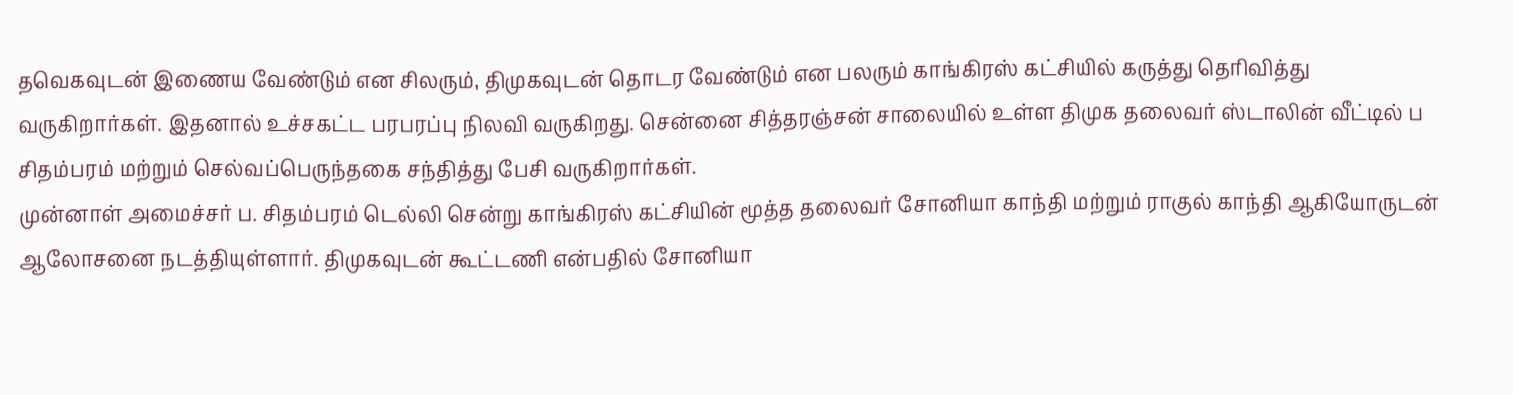தவெகவுடன் இணைய வேண்டும் என சிலரும், திமுகவுடன் தொடர வேண்டும் என பலரும் காங்கிரஸ் கட்சியில் கருத்து தெரிவித்து வருகிறார்கள். இதனால் உச்சகட்ட பரபரப்பு நிலவி வருகிறது. சென்னை சித்தரஞ்சன் சாலையில் உள்ள திமுக தலைவர் ஸ்டாலின் வீட்டில் ப சிதம்பரம் மற்றும் செல்வப்பெருந்தகை சந்தித்து பேசி வருகிறார்கள்.
முன்னாள் அமைச்சர் ப. சிதம்பரம் டெல்லி சென்று காங்கிரஸ் கட்சியின் மூத்த தலைவர் சோனியா காந்தி மற்றும் ராகுல் காந்தி ஆகியோருடன் ஆலோசனை நடத்தியுள்ளார். திமுகவுடன் கூட்டணி என்பதில் சோனியா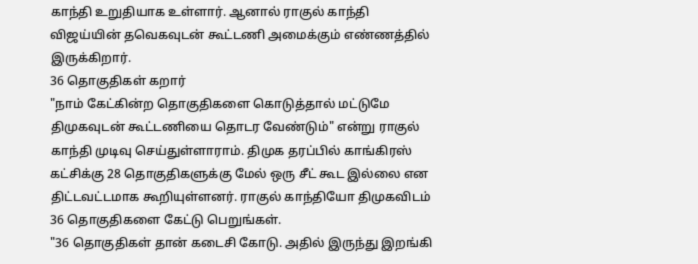காந்தி உறுதியாக உள்ளார். ஆனால் ராகுல் காந்தி விஜய்யின் தவெகவுடன் கூட்டணி அமைக்கும் எண்ணத்தில் இருக்கிறார்.
36 தொகுதிகள் கறார்
"நாம் கேட்கின்ற தொகுதிகளை கொடுத்தால் மட்டுமே திமுகவுடன் கூட்டணியை தொடர வேண்டும்" என்று ராகுல் காந்தி முடிவு செய்துள்ளாராம். திமுக தரப்பில் காங்கிரஸ் கட்சிக்கு 28 தொகுதிகளுக்கு மேல் ஒரு சீட் கூட இல்லை என திட்டவட்டமாக கூறியுள்ளனர். ராகுல் காந்தியோ திமுகவிடம் 36 தொகுதிகளை கேட்டு பெறுங்கள்.
"36 தொகுதிகள் தான் கடைசி கோடு. அதில் இருந்து இறங்கி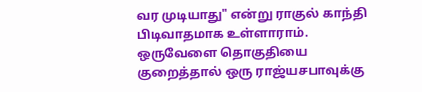வர முடியாது" என்று ராகுல் காந்தி பிடிவாதமாக உள்ளாராம். ஒருவேளை தொகுதியை குறைத்தால் ஒரு ராஜ்யசபாவுக்கு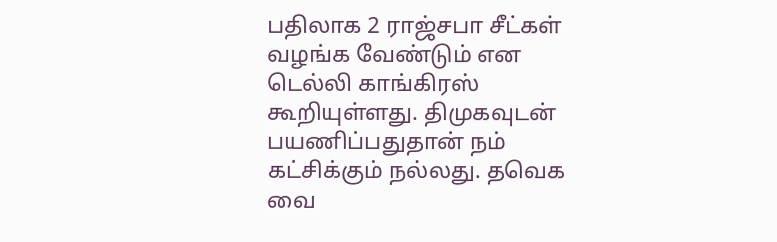பதிலாக 2 ராஜ்சபா சீட்கள் வழங்க வேண்டும் என டெல்லி காங்கிரஸ் கூறியுள்ளது. திமுகவுடன் பயணிப்பதுதான் நம் கட்சிக்கும் நல்லது. தவெக வை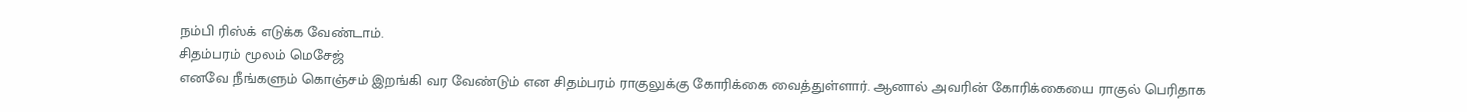நம்பி ரிஸ்க் எடுக்க வேண்டாம்.
சிதம்பரம் மூலம் மெசேஜ்
எனவே நீங்களும் கொஞ்சம் இறங்கி வர வேண்டும் என சிதம்பரம் ராகுலுக்கு கோரிக்கை வைத்துள்ளார். ஆனால் அவரின் கோரிக்கையை ராகுல் பெரிதாக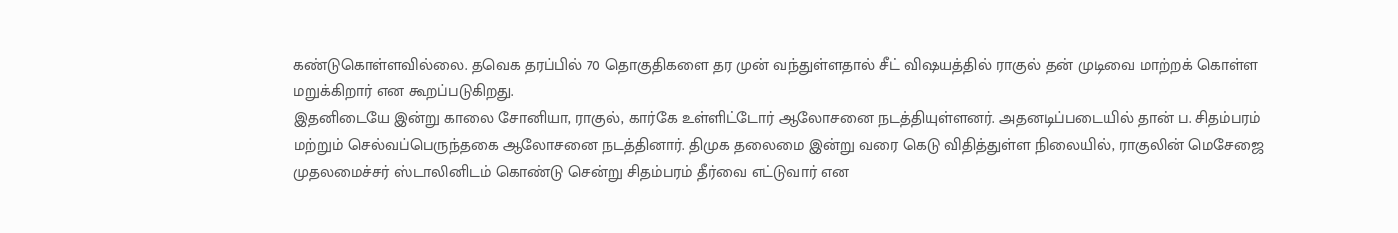கண்டுகொள்ளவில்லை. தவெக தரப்பில் 70 தொகுதிகளை தர முன் வந்துள்ளதால் சீட் விஷயத்தில் ராகுல் தன் முடிவை மாற்றக் கொள்ள மறுக்கிறார் என கூறப்படுகிறது.
இதனிடையே இன்று காலை சோனியா, ராகுல், கார்கே உள்ளிட்டோர் ஆலோசனை நடத்தியுள்ளனர். அதனடிப்படையில் தான் ப. சிதம்பரம் மற்றும் செல்வப்பெருந்தகை ஆலோசனை நடத்தினார். திமுக தலைமை இன்று வரை கெடு விதித்துள்ள நிலையில், ராகுலின் மெசேஜை முதலமைச்சர் ஸ்டாலினிடம் கொண்டு சென்று சிதம்பரம் தீர்வை எட்டுவார் என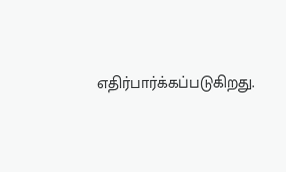எதிர்பார்க்கப்படுகிறது.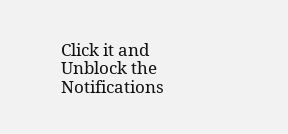Click it and Unblock the Notifications